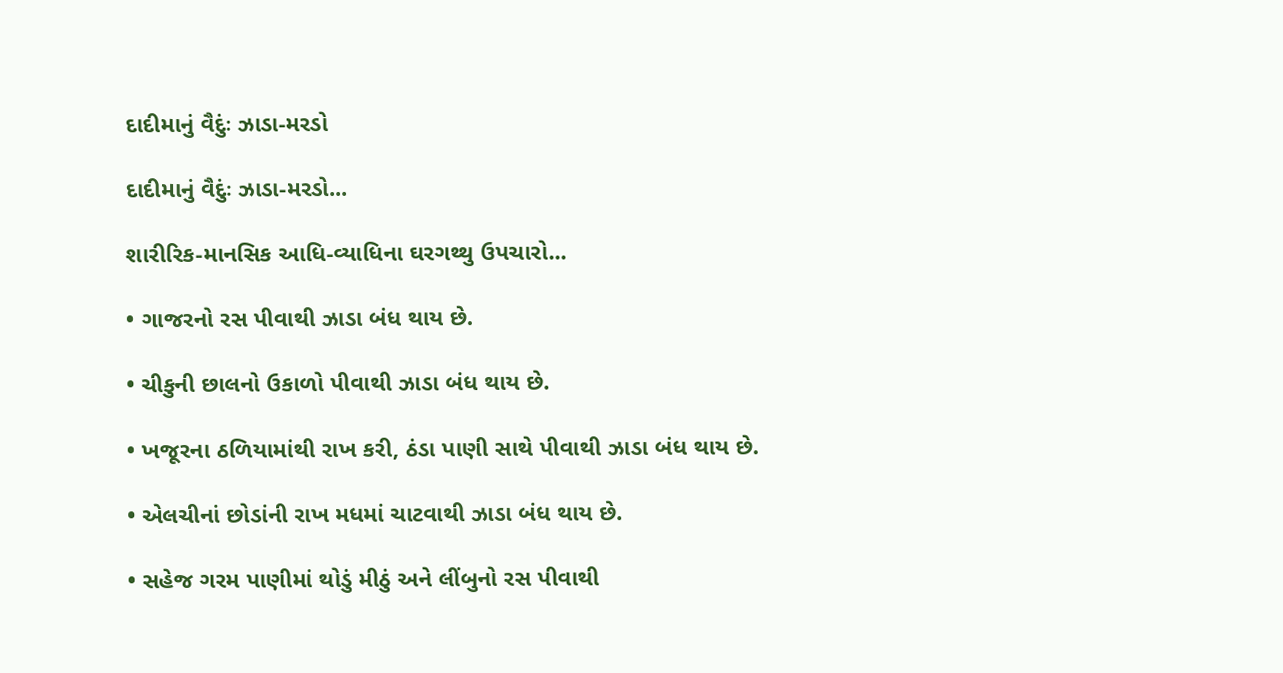દાદીમાનું વૈદુંઃ ઝાડા-મરડો

દાદીમાનું વૈદુંઃ ઝાડા-મરડો...

શારીરિક-માનસિક આધિ-વ્યાધિના ઘરગથ્થુ ઉપચારો...

• ગાજરનો રસ પીવાથી ઝાડા બંધ થાય છે.

• ચીકુની છાલનો ઉકાળો પીવાથી ઝાડા બંધ થાય છે.

• ખજૂરના ઠળિયામાંથી રાખ કરી, ઠંડા પાણી સાથે પીવાથી ઝાડા બંધ થાય છે.

• એલચીનાં છોડાંની રાખ મધમાં ચાટવાથી ઝાડા બંધ થાય છે.

• સહેજ ગરમ પાણીમાં થોડું મીઠું અને લીંબુનો રસ પીવાથી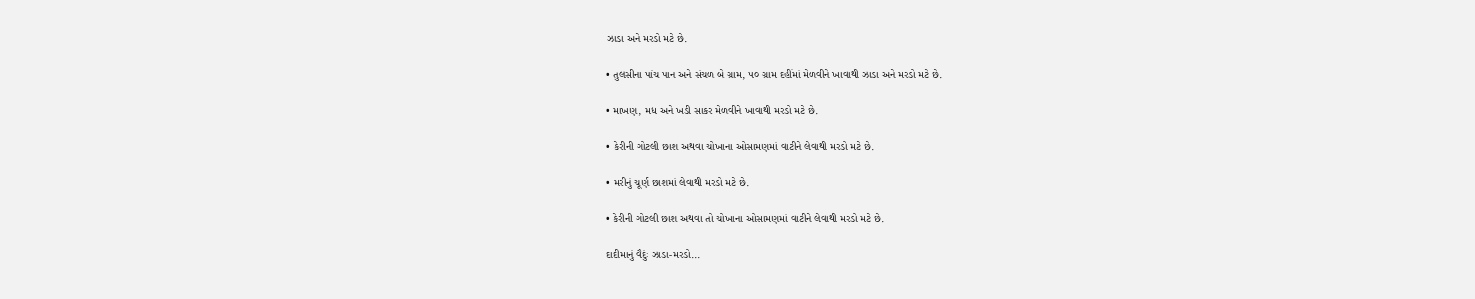ઝાડા અને મરડો મટે છે.

• તુલસીના પાંચ પાન અને સંચળ બે ગ્રામ, ૫૦ ગ્રામ દહીંમાં મેળવીને ખાવાથી ઝાડા અને મરડો મટે છે.

• માખણ, મધ અને ખડી સાકર મેળવીને ખાવાથી મરડો મટે છે.

• કેરીની ગોટલી છાશ અથવા ચોખાના ઓસામણમાં વાટીને લેવાથી મરડો મટે છે.

• મરીનું ચૂર્ણ છાશમાં લેવાથી મરડો મટે છે.

• કેરીની ગોટલી છાશ અથવા તો ચોખાના ઓસામણમાં વાટીને લેવાથી મરડો મટે છે.

દાદીમાનું વૈદુંઃ ઝાડા-મરડો...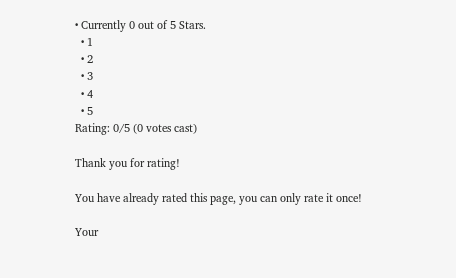• Currently 0 out of 5 Stars.
  • 1
  • 2
  • 3
  • 4
  • 5
Rating: 0/5 (0 votes cast)

Thank you for rating!

You have already rated this page, you can only rate it once!

Your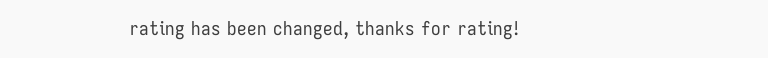rating has been changed, thanks for rating!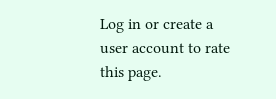Log in or create a user account to rate this page.